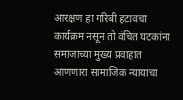आरक्षण हा गरिबी हटावचा कार्यक्रम नसून तो वंचित घटकांना समाजाच्या मुख्य प्रवाहात आणणारा सामाजिक न्यायाचा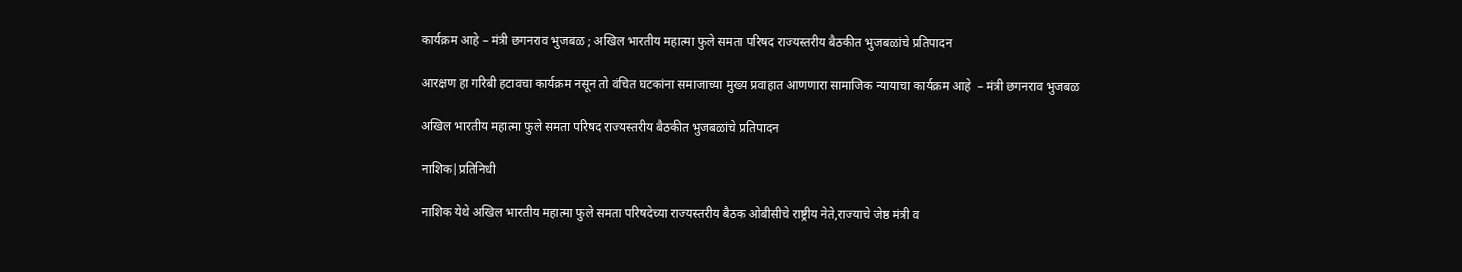कार्यक्रम आहे – मंत्री छगनराव भुजबळ ; अखिल भारतीय महात्मा फुले समता परिषद राज्यस्तरीय बैठकीत भुजबळांचे प्रतिपादन

आरक्षण हा गरिबी हटावचा कार्यक्रम नसून तो वंचित घटकांना समाजाच्या मुख्य प्रवाहात आणणारा सामाजिक न्यायाचा कार्यक्रम आहे  – मंत्री छगनराव भुजबळ

अखिल भारतीय महात्मा फुले समता परिषद राज्यस्तरीय बैठकीत भुजबळांचे प्रतिपादन

नाशिक|प्रतिनिधी

नाशिक येथे अखिल भारतीय महात्मा फुले समता परिषदेच्या राज्यस्तरीय बैठक ओबीसीचे राष्ट्रीय नेते,राज्याचे जेष्ठ मंत्री व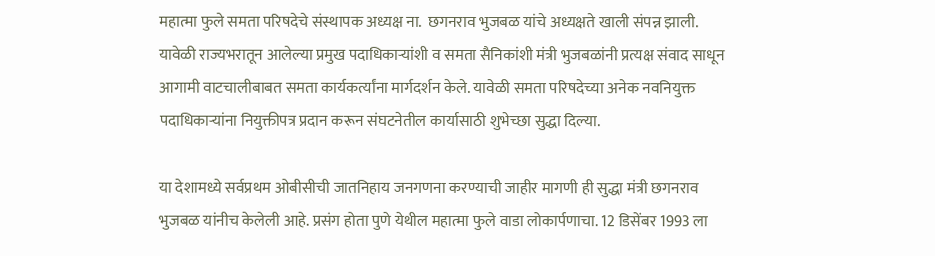महात्मा फुले समता परिषदेचे संस्थापक अध्यक्ष ना.  छगनराव भुजबळ यांचे अध्यक्षते खाली संपन्न झाली. यावेळी राज्यभरातून आलेल्या प्रमुख पदाधिकाऱ्यांशी व समता सैनिकांशी मंत्री भुजबळांनी प्रत्यक्ष संवाद साधून आगामी वाटचालीबाबत समता कार्यकर्त्यांना मार्गदर्शन केले. यावेळी समता परिषदेच्या अनेक नवनियुक्त पदाधिकाऱ्यांना नियुक्तीपत्र प्रदान करून संघटनेतील कार्यासाठी शुभेच्छा सुद्धा दिल्या.

या देशामध्ये सर्वप्रथम ओबीसीची जातनिहाय जनगणना करण्याची जाहीर मागणी ही सुद्धा मंत्री छगनराव भुजबळ यांनीच केलेली आहे. प्रसंग होता पुणे येथील महात्मा फुले वाडा लोकार्पणाचा. 12 डिसेंबर 1993 ला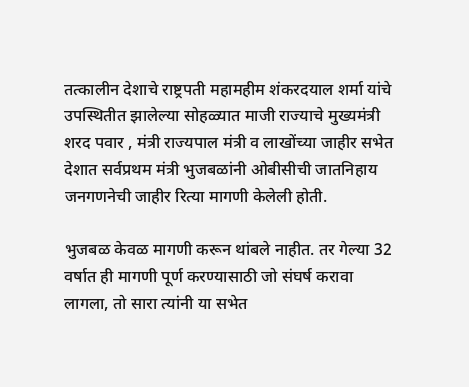तत्कालीन देशाचे राष्ट्रपती महामहीम शंकरदयाल शर्मा यांचे उपस्थितीत झालेल्या सोहळ्यात माजी राज्याचे मुख्यमंत्री शरद पवार , मंत्री राज्यपाल मंत्री व लाखोंच्या जाहीर सभेत देशात सर्वप्रथम मंत्री भुजबळांनी ओबीसीची जातनिहाय जनगणनेची जाहीर रित्या मागणी केलेली होती.

भुजबळ केवळ मागणी करून थांबले नाहीत. तर गेल्या 32 वर्षात ही मागणी पूर्ण करण्यासाठी जो संघर्ष करावा लागला, तो सारा त्यांनी या सभेत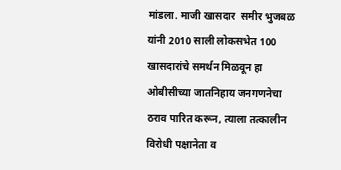मांडला. माजी खासदार  समीर भुजबळ यांनी 2010 साली लोकसभेत 100 खासदारांचे समर्थन मिळवून हा ओबीसीच्या जातनिहाय जनगणनेचा ठराव पारित करून, त्याला तत्कालीन विरोधी पक्षानेता व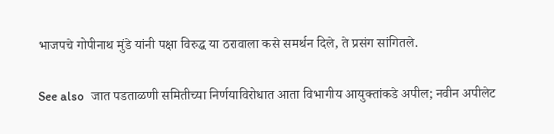भाजपचे गोपीनाथ मुंडे यांनी पक्षा विरुद्ध या ठरावाला कसे समर्थन दिले, ते प्रसंग सांगितले.

See also  जात पडताळणी समितीच्या निर्णयाविरोधात आता विभागीय आयुक्तांकडे अपील; नवीन अपीलेट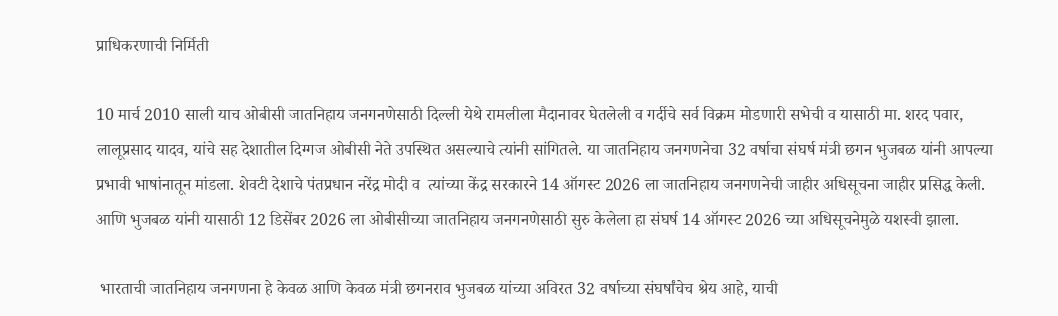प्राधिकरणाची निर्मिती

10 मार्च 2010 साली याच ओबीसी जातनिहाय जनगनणेसाठी दिल्ली येथे रामलीला मैदानावर घेतलेली व गर्दीचे सर्व विक्रम मोडणारी सभेची व यासाठी मा. शरद पवार, लालूप्रसाद यादव, यांचे सह देशातील दिग्गज ओबीसी नेते उपस्थित असल्याचे त्यांनी सांगितले. या जातनिहाय जनगणनेचा 32 वर्षाचा संघर्ष मंत्री छगन भुजबळ यांनी आपल्या प्रभावी भाषांनातून मांडला. शेवटी देशाचे पंतप्रधान नरेंद्र मोदी व  त्यांच्या केंद्र सरकारने 14 ऑगस्ट 2026 ला जातनिहाय जनगणनेची जाहीर अधिसूचना जाहीर प्रसिद्ध केली. आणि भुजबळ यांनी यासाठी 12 डिसेंबर 2026 ला ओबीसीच्या जातनिहाय जनगनणेसाठी सुरु केलेला हा संघर्ष 14 ऑगस्ट 2026 च्या अधिसूचनेमुळे यशस्वी झाला.

 भारताची जातनिहाय जनगणना हे केवळ आणि केवळ मंत्री छगनराव भुजबळ यांच्या अविरत 32 वर्षाच्या संघर्षांचेच श्रेय आहे, याची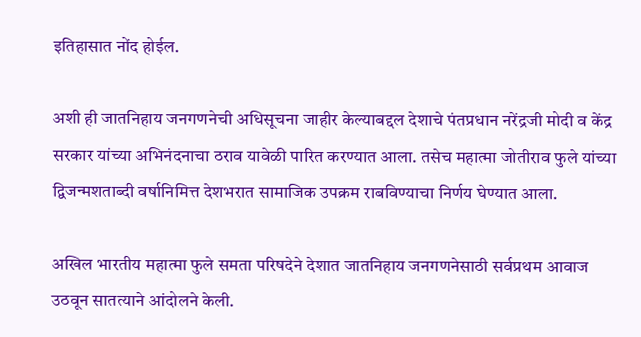इतिहासात नोंद होईल.

अशी ही जातनिहाय जनगणनेची अधिसूचना जाहीर केल्याबद्दल देशाचे पंतप्रधान नरेंद्रजी मोदी व केंद्र सरकार यांच्या अभिनंदनाचा ठराव यावेळी पारित करण्यात आला. तसेच महात्मा जोतीराव फुले यांच्या द्विजन्मशताब्दी वर्षानिमित्त देशभरात सामाजिक उपक्रम राबविण्याचा निर्णय घेण्यात आला.

अखिल भारतीय महात्मा फुले समता परिषदेने देशात जातनिहाय जनगणनेसाठी सर्वप्रथम आवाज उठवून सातत्याने आंदोलने केली.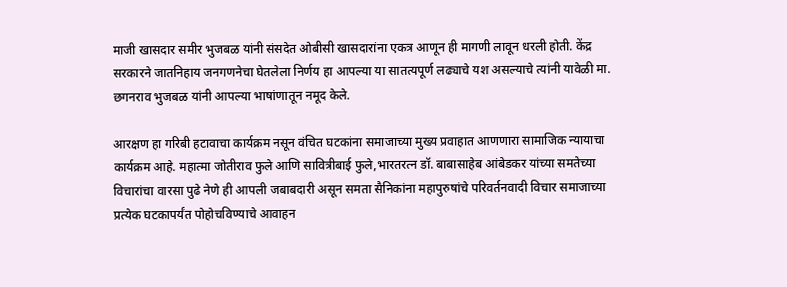माजी खासदार समीर भुजबळ यांनी संसदेत ओबीसी खासदारांना एकत्र आणून ही मागणी लावून धरली होती. केंद्र सरकारने जातनिहाय जनगणनेचा घेतलेला निर्णय हा आपल्या या सातत्यपूर्ण लढ्याचे यश असल्याचे त्यांनी यावेळी मा. छगनराव भुजबळ यांनी आपल्या भाषांणातून नमूद केले.

आरक्षण हा गरिबी हटावाचा कार्यक्रम नसून वंचित घटकांना समाजाच्या मुख्य प्रवाहात आणणारा सामाजिक न्यायाचा कार्यक्रम आहे. महात्मा जोतीराव फुले आणि सावित्रीबाई फुले,भारतरत्न डॉ. बाबासाहेब आंबेडकर यांच्या समतेच्या विचारांचा वारसा पुढे नेणे ही आपली जबाबदारी असून समता सैनिकांना महापुरुषांचे परिवर्तनवादी विचार समाजाच्या प्रत्येक घटकापर्यंत पोहोचविण्याचे आवाहन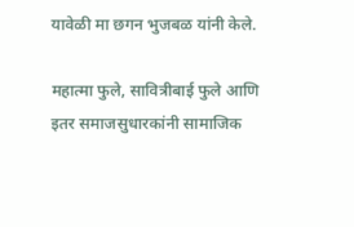यावेळी मा छगन भुजबळ यांनी केले.

महात्मा फुले, सावित्रीबाई फुले आणि इतर समाजसुधारकांनी सामाजिक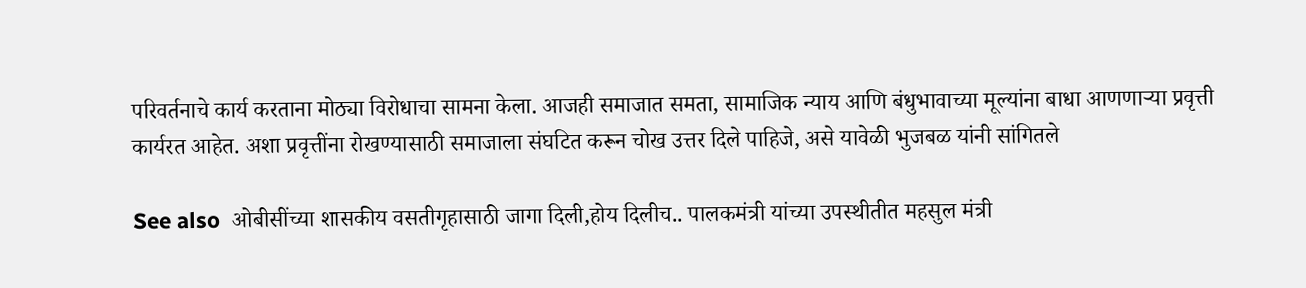परिवर्तनाचे कार्य करताना मोठ्या विरोधाचा सामना केला. आजही समाजात समता, सामाजिक न्याय आणि बंधुभावाच्या मूल्यांना बाधा आणणाऱ्या प्रवृत्ती कार्यरत आहेत. अशा प्रवृत्तींना रोखण्यासाठी समाजाला संघटित करून चोख उत्तर दिले पाहिजे, असे यावेळी भुजबळ यांनी सांगितले

See also  ओबीसींच्या शासकीय वसतीगृहासाठी जागा दिली,होय दिलीच.. पालकमंत्री यांच्या उपस्थीतीत महसुल मंत्री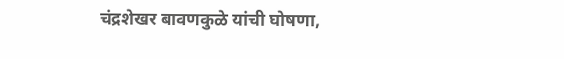चंद्रशेखर बावणकुळे यांची घोषणा,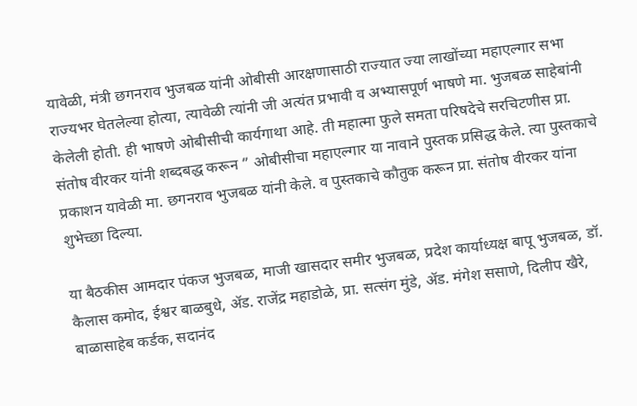यावेळी, मंत्री छगनराव भुजबळ यांनी ओबीसी आरक्षणासाठी राज्यात ज्या लाखोंच्या महाएल्गार सभा राज्यभर घेतलेल्या होत्या, त्यावेळी त्यांनी जी अत्यंत प्रभावी व अभ्यासपूर्ण भाषणे मा. भुजबळ साहेबांनी केलेली होती. ही भाषणे ओबीसीची कार्यगाथा आहे. ती महात्मा फुले समता परिषदेचे सरचिटणीस प्रा. संतोष वीरकर यांनी शब्दबद्ध करून ” ओबीसीचा महाएल्गार या नावाने पुस्तक प्रसिद्ध केले. त्या पुस्तकाचे प्रकाशन यावेळी मा. छगनराव भुजबळ यांनी केले. व पुस्तकाचे कौतुक करून प्रा. संतोष वीरकर यांना शुभेच्छा दिल्या.

या बैठकीस आमदार पंकज भुजबळ, माजी खासदार समीर भुजबळ, प्रदेश कार्याध्यक्ष बापू भुजबळ, डॉ. कैलास कमोद, ईश्वर बाळबुधे, ॲड. राजेंद्र महाडोळे, प्रा. सत्संग मुंडे, ॲड. मंगेश ससाणे, दिलीप खैरे, बाळासाहेब कर्डक, सदानंद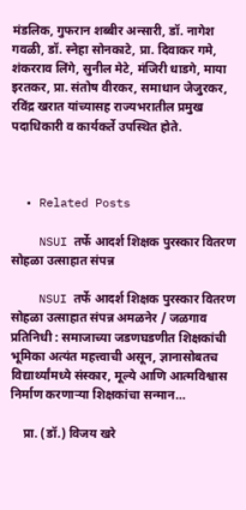मंडलिक, गुफरान शब्बीर अन्सारी, डॉ. नागेश गवळी, डॉ. स्नेहा सोनकाटे, प्रा. दिवाकर गमे, शंकरराव लिंगे, सुनील मेटे, मंजिरी धाडगे, माया इरतकर, प्रा. संतोष वीरकर, समाधान जेजुरकर, रविंद्र खरात यांच्यासह राज्यभरातील प्रमुख पदाधिकारी व कार्यकर्ते उपस्थित होते.



  • Related Posts

    NSUI तर्फे आदर्श शिक्षक पुरस्कार वितरण सोहळा उत्साहात संपन्न

    NSUI तर्फे आदर्श शिक्षक पुरस्कार वितरण सोहळा उत्साहात संपन्न अमळनेर / जळगाव  प्रतिनिधी : समाजाच्या जडणघडणीत शिक्षकांची भूमिका अत्यंत महत्त्वाची असून, ज्ञानासोबतच विद्यार्थ्यांमध्ये संस्कार, मूल्ये आणि आत्मविश्वास निर्माण करणाऱ्या शिक्षकांचा सन्मान…

    प्रा. (डॉ.) विजय खरे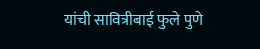यांची सावित्रीबाई फुले पुणे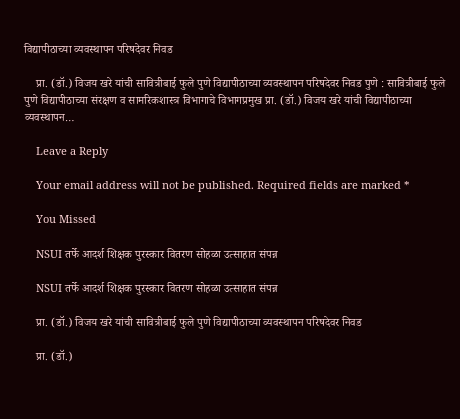विद्यापीठाच्या व्यवस्थापन परिषदेवर निवड

    प्रा. (डॉ.) विजय खरे यांची सावित्रीबाई फुले पुणे विद्यापीठाच्या व्यवस्थापन परिषदेवर निवड पुणे : सावित्रीबाई फुले पुणे विद्यापीठाच्या संरक्षण व सामरिकशास्त्र विभागाचे विभागप्रमुख प्रा. (डॉ.) विजय खरे यांची विद्यापीठाच्या व्यवस्थापन…

    Leave a Reply

    Your email address will not be published. Required fields are marked *

    You Missed

    NSUI तर्फे आदर्श शिक्षक पुरस्कार वितरण सोहळा उत्साहात संपन्न

    NSUI तर्फे आदर्श शिक्षक पुरस्कार वितरण सोहळा उत्साहात संपन्न

    प्रा. (डॉ.) विजय खरे यांची सावित्रीबाई फुले पुणे विद्यापीठाच्या व्यवस्थापन परिषदेवर निवड

    प्रा. (डॉ.)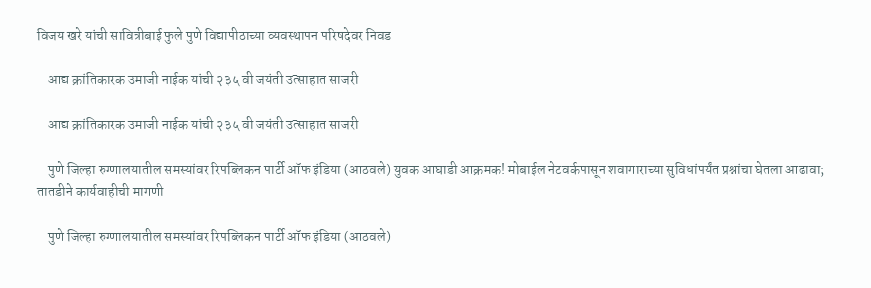विजय खरे यांची सावित्रीबाई फुले पुणे विद्यापीठाच्या व्यवस्थापन परिषदेवर निवड

    आद्य क्रांतिकारक उमाजी नाईक यांची २३५ वी जयंती उत्साहात साजरी

    आद्य क्रांतिकारक उमाजी नाईक यांची २३५ वी जयंती उत्साहात साजरी

    पुणे जिल्हा रुग्णालयातील समस्यांवर रिपब्लिकन पार्टी ऑफ इंडिया (आठवले) युवक आघाडी आक्रमक! मोबाईल नेटवर्कपासून शवागाराच्या सुविधांपर्यंत प्रश्नांचा घेतला आढावा; तातडीने कार्यवाहीची मागणी

    पुणे जिल्हा रुग्णालयातील समस्यांवर रिपब्लिकन पार्टी ऑफ इंडिया (आठवले)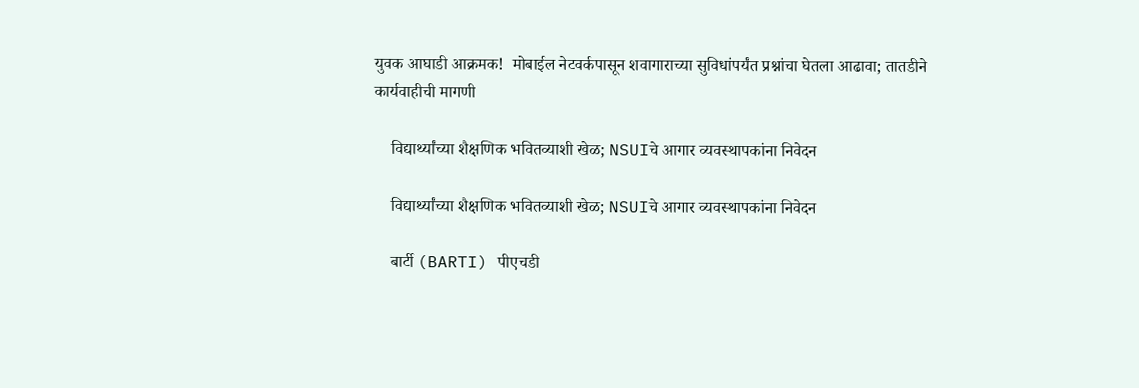युवक आघाडी आक्रमक!  मोबाईल नेटवर्कपासून शवागाराच्या सुविधांपर्यंत प्रश्नांचा घेतला आढावा; तातडीने कार्यवाहीची मागणी

    विद्यार्थ्यांच्या शैक्षणिक भवितव्याशी खेळ; NSUIचे आगार व्यवस्थापकांना निवेदन

    विद्यार्थ्यांच्या शैक्षणिक भवितव्याशी खेळ; NSUIचे आगार व्यवस्थापकांना निवेदन

    बार्टी (BARTI) पीएचडी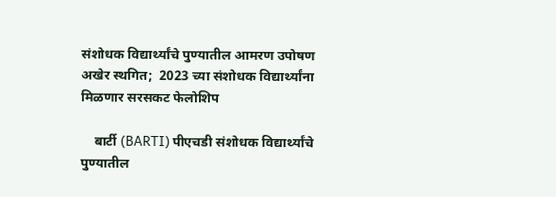संशोधक विद्यार्थ्यांचे पुण्यातील आमरण उपोषण अखेर स्थगित;  2023 च्या संशोधक विद्यार्थ्यांना मिळणार सरसकट फेलोशिप

    बार्टी (BARTI) पीएचडी संशोधक विद्यार्थ्यांचे पुण्यातील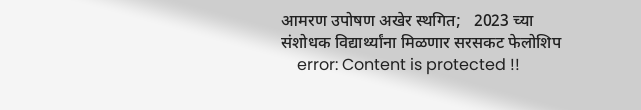आमरण उपोषण अखेर स्थगित;   2023 च्या संशोधक विद्यार्थ्यांना मिळणार सरसकट फेलोशिप
    error: Content is protected !!